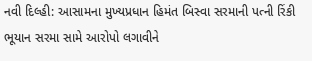નવી દિલ્હી: આસામના મુખ્યપ્રધાન હિમંત બિસ્વા સરમાની પત્ની રિંકી ભૂયાન સરમા સામે આરોપો લગાવીને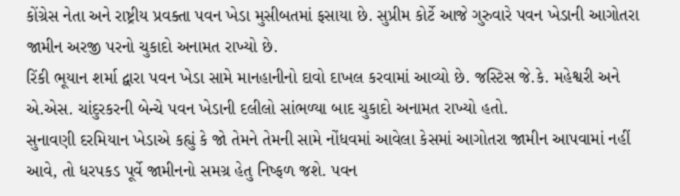કોંગ્રેસ નેતા અને રાષ્ટ્રીય પ્રવક્તા પવન ખેડા મુસીબતમાં ફસાયા છે. સુપ્રીમ કોર્ટે આજે ગુરુવારે પવન ખેડાની આગોતરા જામીન અરજી પરનો ચુકાદો અનામત રાખ્યો છે.
રિંકી ભૂયાન શર્મા દ્વારા પવન ખેડા સામે માનહાનીનો દાવો દાખલ કરવામાં આવ્યો છે. જસ્ટિસ જે.કે. મહેશ્વરી અને એ.એસ. ચાંદુરકરની બેન્ચે પવન ખેડાની દલીલો સાંભળ્યા બાદ ચુકાદો અનામત રાખ્યો હતો.
સુનાવણી દરમિયાન ખેડાએ કહ્યું કે જો તેમને તેમની સામે નોંધવમાં આવેલા કેસમાં આગોતરા જામીન આપવામાં નહીં આવે, તો ધરપકડ પૂર્વે જામીનનો સમગ્ર હેતુ નિષ્ફળ જશે. પવન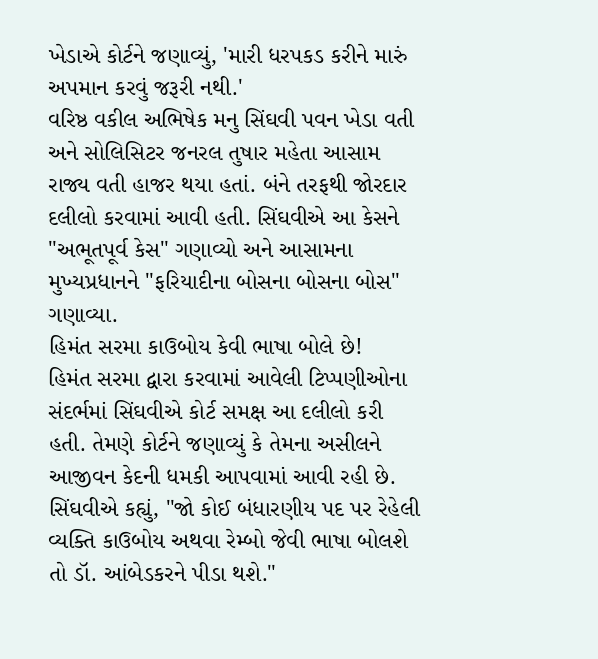ખેડાએ કોર્ટને જણાવ્યું, 'મારી ધરપકડ કરીને મારું અપમાન કરવું જરૂરી નથી.'
વરિષ્ઠ વકીલ અભિષેક મનુ સિંઘવી પવન ખેડા વતી અને સોલિસિટર જનરલ તુષાર મહેતા આસામ રાજ્ય વતી હાજર થયા હતાં. બંને તરફથી જોરદાર દલીલો કરવામાં આવી હતી. સિંઘવીએ આ કેસને "અભૂતપૂર્વ કેસ" ગણાવ્યો અને આસામના મુખ્યપ્રધાનને "ફરિયાદીના બોસના બોસના બોસ" ગણાવ્યા.
હિમંત સરમા કાઉબોય કેવી ભાષા બોલે છે!
હિમંત સરમા દ્વારા કરવામાં આવેલી ટિપ્પણીઓના સંદર્ભમાં સિંઘવીએ કોર્ટ સમક્ષ આ દલીલો કરી હતી. તેમણે કોર્ટને જણાવ્યું કે તેમના અસીલને આજીવન કેદની ધમકી આપવામાં આવી રહી છે. સિંઘવીએ કહ્યું, "જો કોઈ બંધારણીય પદ પર રેહેલી વ્યક્તિ કાઉબોય અથવા રેમ્બો જેવી ભાષા બોલશે તો ડૉ. આંબેડકરને પીડા થશે."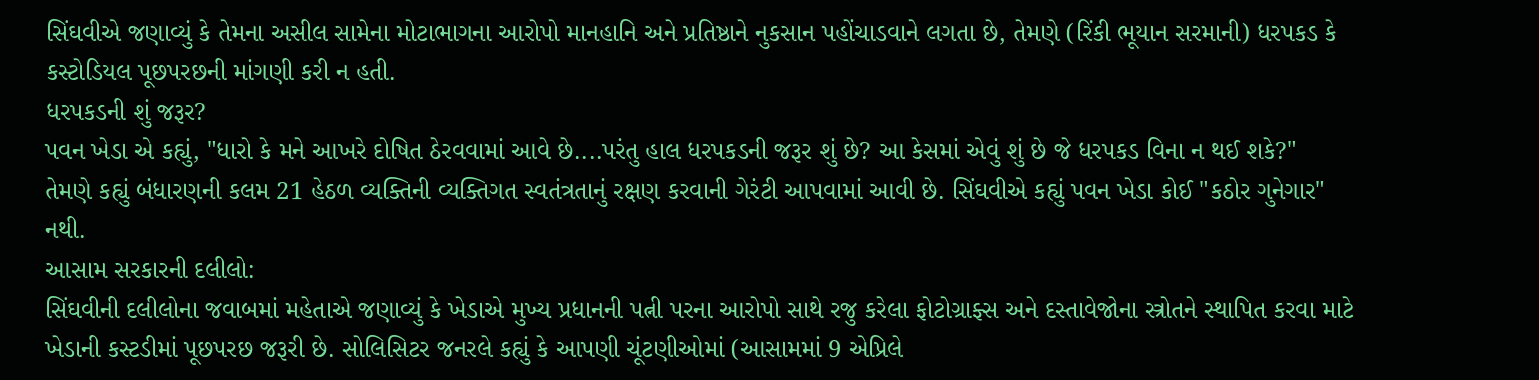સિંઘવીએ જણાવ્યું કે તેમના અસીલ સામેના મોટાભાગના આરોપો માનહાનિ અને પ્રતિષ્ઠાને નુકસાન પહોંચાડવાને લગતા છે, તેમણે (રિંકી ભૂયાન સરમાની) ધરપકડ કે કસ્ટોડિયલ પૂછપરછની માંગણી કરી ન હતી.
ધરપકડની શું જરૂર?
પવન ખેડા એ કહ્યું, "ધારો કે મને આખરે દોષિત ઠેરવવામાં આવે છે....પરંતુ હાલ ધરપકડની જરૂર શું છે? આ કેસમાં એવું શું છે જે ધરપકડ વિના ન થઈ શકે?"
તેમણે કહ્યું બંધારણની કલમ 21 હેઠળ વ્યક્તિની વ્યક્તિગત સ્વતંત્રતાનું રક્ષણ કરવાની ગેરંટી આપવામાં આવી છે. સિંઘવીએ કહ્યું પવન ખેડા કોઈ "કઠોર ગુનેગાર" નથી.
આસામ સરકારની દલીલો:
સિંઘવીની દલીલોના જવાબમાં મહેતાએ જણાવ્યું કે ખેડાએ મુખ્ય પ્રધાનની પત્ની પરના આરોપો સાથે રજુ કરેલા ફોટોગ્રાફ્સ અને દસ્તાવેજોના સ્ત્રોતને સ્થાપિત કરવા માટે ખેડાની કસ્ટડીમાં પૂછપરછ જરૂરી છે. સોલિસિટર જનરલે કહ્યું કે આપણી ચૂંટણીઓમાં (આસામમાં 9 એપ્રિલે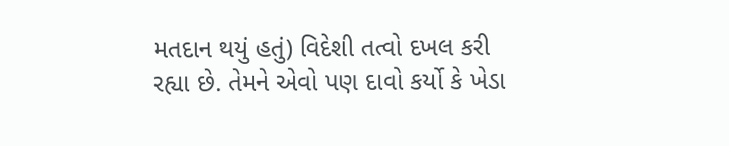મતદાન થયું હતું) વિદેશી તત્વો દખલ કરી રહ્યા છે. તેમને એવો પણ દાવો કર્યો કે ખેડા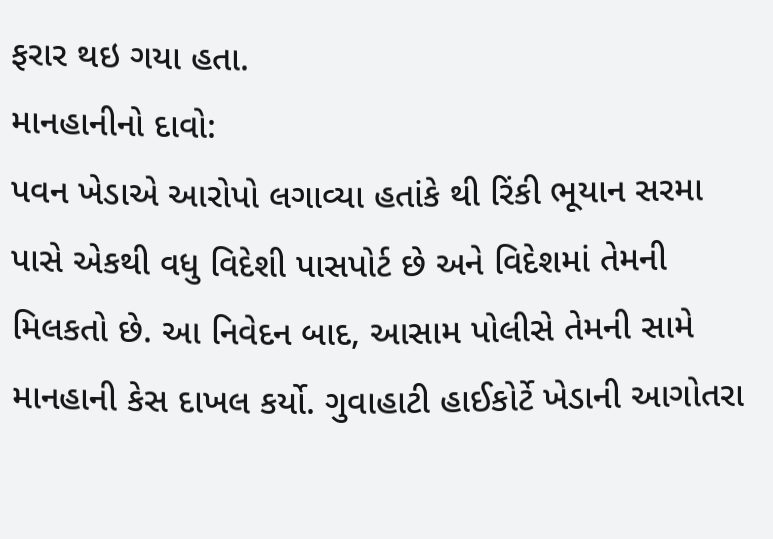ફરાર થઇ ગયા હતા.
માનહાનીનો દાવો:
પવન ખેડાએ આરોપો લગાવ્યા હતાંકે થી રિંકી ભૂયાન સરમા પાસે એકથી વધુ વિદેશી પાસપોર્ટ છે અને વિદેશમાં તેમની મિલકતો છે. આ નિવેદન બાદ, આસામ પોલીસે તેમની સામે માનહાની કેસ દાખલ કર્યો. ગુવાહાટી હાઈકોર્ટે ખેડાની આગોતરા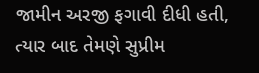જામીન અરજી ફગાવી દીધી હતી, ત્યાર બાદ તેમણે સુપ્રીમ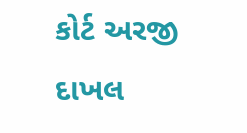કોર્ટ અરજી દાખલ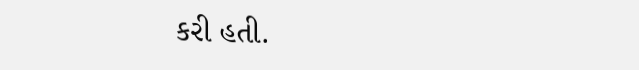કરી હતી.